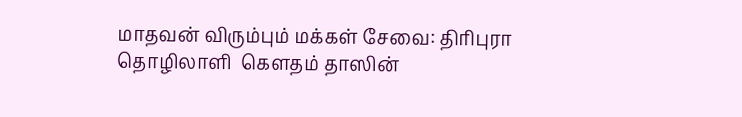மாதவன் விரும்பும் மக்கள் சேவை: திரிபுரா தொழிலாளி  கௌதம் தாஸின்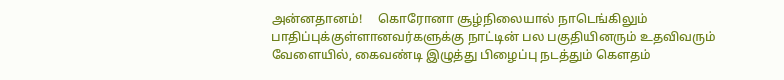அன்னதானம்!     கொரோனா சூழ்நிலையால் நாடெங்கிலும் பாதிப்புக்குள்ளானவர்களுக்கு நாட்டின் பல பகுதியினரும் உதவிவரும் வேளையில், கைவண்டி இழுத்து பிழைப்பு நடத்தும் கௌதம்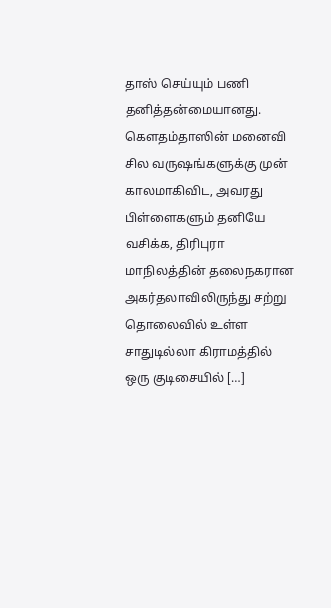தாஸ் செய்யும் பணி தனித்தன்மையானது. கௌதம்தாஸின் மனைவி சில வருஷங்களுக்கு முன் காலமாகிவிட, அவரது பிள்ளைகளும் தனியே வசிக்க, திரிபுரா மாநிலத்தின் தலைநகரான அகர்தலாவிலிருந்து சற்று தொலைவில் உள்ள சாதுடில்லா கிராமத்தில் ஒரு குடிசையில் […]